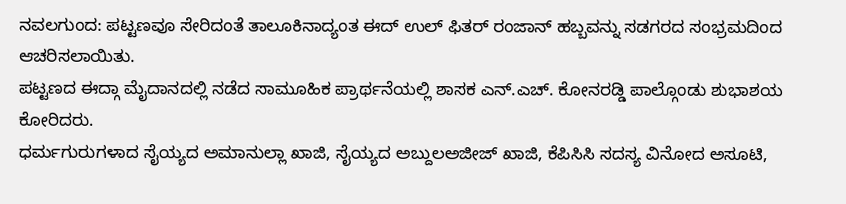ನವಲಗುಂದ: ಪಟ್ಟಣವೂ ಸೇರಿದಂತೆ ತಾಲೂಕಿನಾದ್ಯಂತ ಈದ್ ಉಲ್ ಫಿತರ್ ರಂಜಾನ್ ಹಬ್ಬವನ್ನು ಸಡಗರದ ಸಂಭ್ರಮದಿಂದ ಆಚರಿಸಲಾಯಿತು.
ಪಟ್ಟಣದ ಈದ್ಗಾ ಮೈದಾನದಲ್ಲಿ ನಡೆದ ಸಾಮೂಹಿಕ ಪ್ರಾರ್ಥನೆಯಲ್ಲಿ ಶಾಸಕ ಎನ್.ಎಚ್. ಕೋನರಡ್ಡಿ ಪಾಲ್ಗೊಂಡು ಶುಭಾಶಯ ಕೋರಿದರು.
ಧರ್ಮಗುರುಗಳಾದ ಸೈಯ್ಯದ ಅಮಾನುಲ್ಲಾ ಖಾಜಿ, ಸೈಯ್ಯದ ಅಬ್ದುಲಅಜೀಜ್ ಖಾಜಿ, ಕೆಪಿಸಿಸಿ ಸದಸ್ಯ ವಿನೋದ ಅಸೂಟಿ,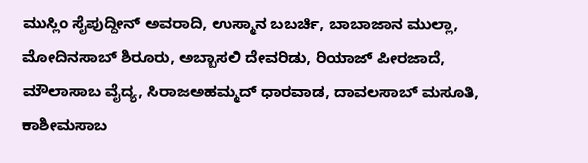ಮುಸ್ಲಿಂ ಸೈಪುದ್ದೀನ್ ಅವರಾದಿ, ಉಸ್ಮಾನ ಬಬರ್ಚಿ, ಬಾಬಾಜಾನ ಮುಲ್ಲಾ, ಮೋದಿನಸಾಬ್ ಶಿರೂರು, ಅಬ್ಬಾಸಲಿ ದೇವರಿಡು, ರಿಯಾಜ್ ಪೀರಜಾದೆ, ಮೌಲಾಸಾಬ ವೈದ್ಯ, ಸಿರಾಜಅಹಮ್ಮದ್ ಧಾರವಾಡ, ದಾವಲಸಾಬ್ ಮಸೂತಿ, ಕಾಶೀಮಸಾಬ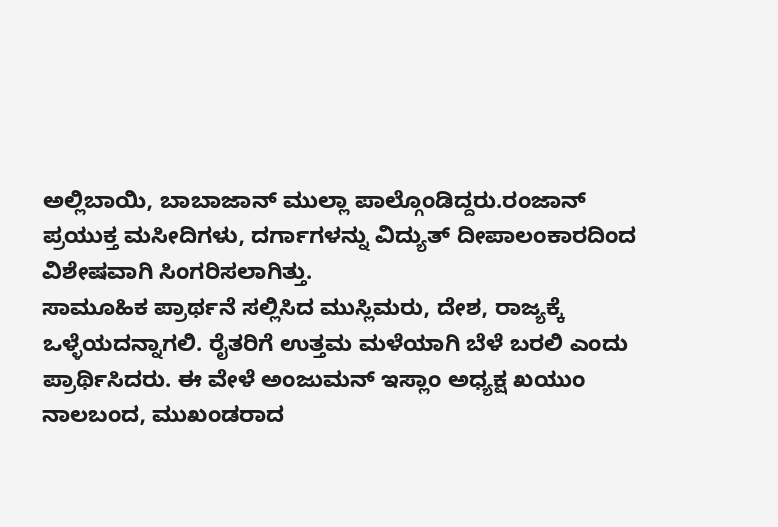ಅಲ್ಲಿಬಾಯಿ, ಬಾಬಾಜಾನ್ ಮುಲ್ಲಾ ಪಾಲ್ಗೊಂಡಿದ್ದರು.ರಂಜಾನ್ ಪ್ರಯುಕ್ತ ಮಸೀದಿಗಳು, ದರ್ಗಾಗಳನ್ನು ವಿದ್ಯುತ್ ದೀಪಾಲಂಕಾರದಿಂದ ವಿಶೇಷವಾಗಿ ಸಿಂಗರಿಸಲಾಗಿತ್ತು.
ಸಾಮೂಹಿಕ ಪ್ರಾರ್ಥನೆ ಸಲ್ಲಿಸಿದ ಮುಸ್ಲಿಮರು, ದೇಶ, ರಾಜ್ಯಕ್ಕೆ ಒಳ್ಳೆಯದನ್ನಾಗಲಿ. ರೈತರಿಗೆ ಉತ್ತಮ ಮಳೆಯಾಗಿ ಬೆಳೆ ಬರಲಿ ಎಂದು ಪ್ರಾರ್ಥಿಸಿದರು. ಈ ವೇಳೆ ಅಂಜುಮನ್ ಇಸ್ಲಾಂ ಅಧ್ಯಕ್ಷ ಖಯುಂ ನಾಲಬಂದ, ಮುಖಂಡರಾದ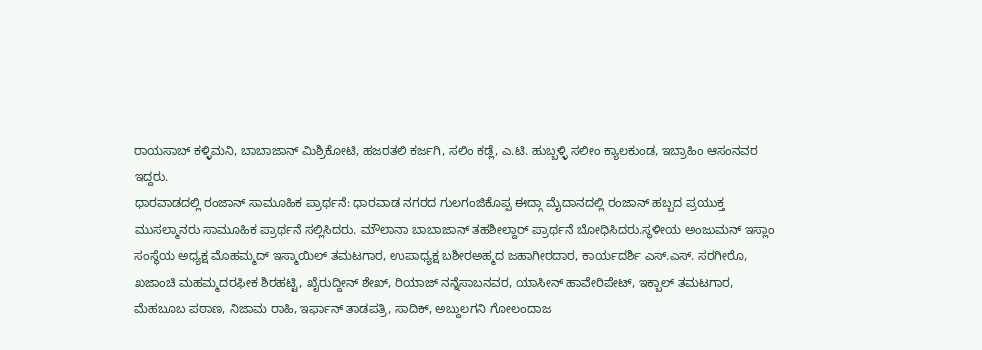ರಾಯಸಾಬ್ ಕಳ್ಳಿಮನಿ, ಬಾಬಾಜಾನ್ ಮಿಶ್ರಿಕೋಟಿ, ಹಜರತಲಿ ಕರ್ಜಗಿ, ಸಲಿಂ ಕಡ್ಲೆ, ಎ.ಟಿ. ಹುಬ್ಬಳ್ಳಿ ಸಲೀಂ ಕ್ಯಾಲಕುಂಡ, ಇಬ್ರಾಹಿಂ ಆಸಂನವರ ಇದ್ದರು.
ಧಾರವಾಡದಲ್ಲಿ ರಂಜಾನ್ ಸಾಮೂಹಿಕ ಪ್ರಾರ್ಥನೆ: ಧಾರವಾಡ ನಗರದ ಗುಲಗಂಜಿಕೊಪ್ಪ ಈದ್ಗಾ ಮೈದಾನದಲ್ಲಿ ರಂಜಾನ್ ಹಬ್ಬದ ಪ್ರಯುಕ್ತ ಮುಸಲ್ಮಾನರು ಸಾಮೂಹಿಕ ಪ್ರಾರ್ಥನೆ ಸಲ್ಲಿಸಿದರು. ಮೌಲಾನಾ ಬಾಬಾಜಾನ್ ತಹಶೀಲ್ದಾರ್ ಪ್ರಾರ್ಥನೆ ಬೋಧಿಸಿದರು.ಸ್ಥಳೀಯ ಅಂಜುಮನ್ ಇಸ್ಲಾಂ ಸಂಸ್ಥೆಯ ಅಧ್ಯಕ್ಷ ಮೊಹಮ್ಮದ್ ಇಸ್ಮಾಯಿಲ್ ತಮಟಗಾರ, ಉಪಾಧ್ಯಕ್ಷ ಬಶೀರಅಹ್ಮದ ಜಹಾಗೀರದಾರ, ಕಾರ್ಯದರ್ಶಿ ಎಸ್.ಎಸ್. ಸರಗೀರೊ, ಖಜಾಂಚಿ ಮಹಮ್ಮದರಫೀಕ ಶಿರಹಟ್ಟಿ, ಖೈರುದ್ದೀನ್ ಶೇಖ್, ರಿಯಾಜ್ ನನ್ನೆಸಾಬನವರ, ಯಾಸೀನ್ ಹಾವೇರಿಪೇಟ್, ಇಕ್ಬಾಲ್ ತಮಟಗಾರ, ಮೆಹಬೂಬ ಪಠಾಣ, ನಿಜಾಮ ರಾಹಿ, ಇರ್ಫಾನ್ ತಾಡಪತ್ರಿ, ಸಾದಿಕ್, ಅಬ್ದುಲಗನಿ ಗೋಲಂದಾಜ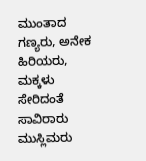ಮುಂತಾದ ಗಣ್ಯರು, ಅನೇಕ ಹಿರಿಯರು, ಮಕ್ಕಳು ಸೇರಿದಂತೆ ಸಾವಿರಾರು ಮುಸ್ಲಿಮರು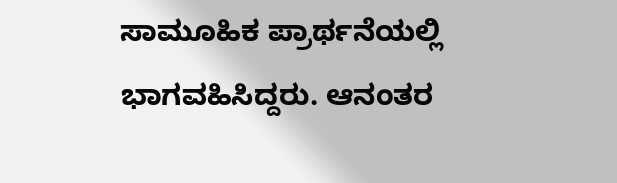ಸಾಮೂಹಿಕ ಪ್ರಾರ್ಥನೆಯಲ್ಲಿ ಭಾಗವಹಿಸಿದ್ದರು. ಆನಂತರ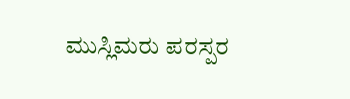ಮುಸ್ಲಿಮರು ಪರಸ್ಪರ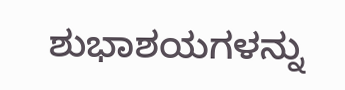ಶುಭಾಶಯಗಳನ್ನು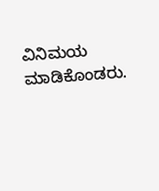ವಿನಿಮಯ ಮಾಡಿಕೊಂಡರು.